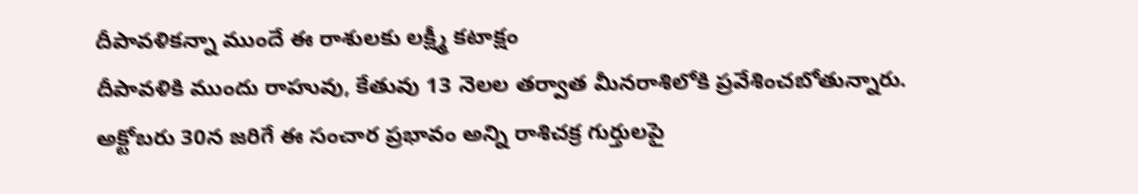దీపావళికన్నా ముందే ఈ రాశులకు లక్ష్మీ కటాక్షం
దీపావళికి ముందు రాహువు, కేతువు 13 నెలల తర్వాత మీనరాశిలోకి ప్రవేశించబోతున్నారు. అక్టోబరు 30న జరిగే ఈ సంచార ప్రభావం అన్ని రాశిచక్ర గుర్తులపై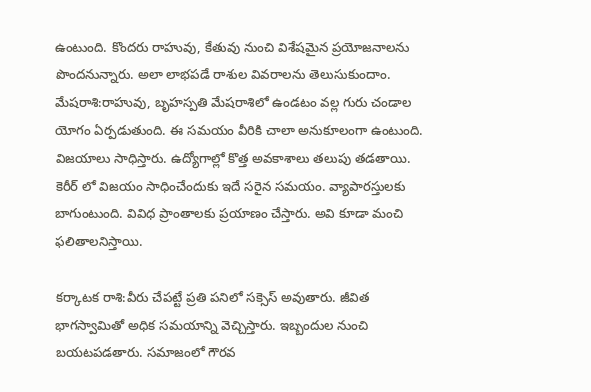ఉంటుంది. కొందరు రాహువు, కేతువు నుంచి విశేషమైన ప్రయోజనాలను పొందనున్నారు. అలా లాభపడే రాశుల వివరాలను తెలుసుకుందాం.
మేషరాశి:రాహువు, బృహస్పతి మేషరాశిలో ఉండటం వల్ల గురు చండాల యోగం ఏర్పడుతుంది. ఈ సమయం వీరికి చాలా అనుకూలంగా ఉంటుంది. విజయాలు సాధిస్తారు. ఉద్యోగాల్లో కొత్త అవకాశాలు తలుపు తడతాయి. కెరీర్ లో విజయం సాధించేందుకు ఇదే సరైన సమయం. వ్యాపారస్తులకు బాగుంటుంది. వివిధ ప్రాంతాలకు ప్రయాణం చేస్తారు. అవి కూడా మంచి ఫలితాలనిస్తాయి.

కర్కాటక రాశి:వీరు చేపట్టే ప్రతి పనిలో సక్సెస్ అవుతారు. జీవిత భాగస్వామితో అధిక సమయాన్ని వెచ్చిస్తారు. ఇబ్బందుల నుంచి బయటపడతారు. సమాజంలో గౌరవ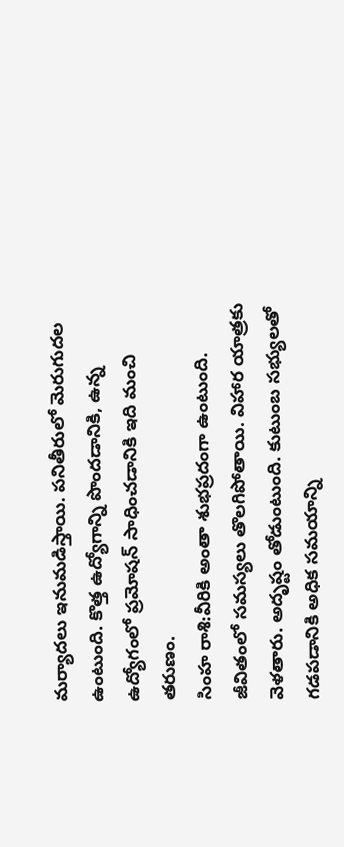మర్యాదలు ఇనుమడిస్తాయి. పనితీరులో మెరుగుదల ఉంటుంది. కొత్త ఉద్యోగాన్ని పొందడానికి, ఉన్న ఉద్యోగంలో ప్రమోషన్ సాధించడానికి ఇది మంచి తరుణం.
సింహ రాశి:వీరికి అంతా శుభప్రదంగా ఉంటుంది. జీవితంలో సమస్యలు తొలగిపోతాయి. విహార యాత్రకు వెళతారు. అదృష్టం తోడుంటుంది. కుటుంబ సభ్యులతో గడపడానికి అధిక సమయాన్ని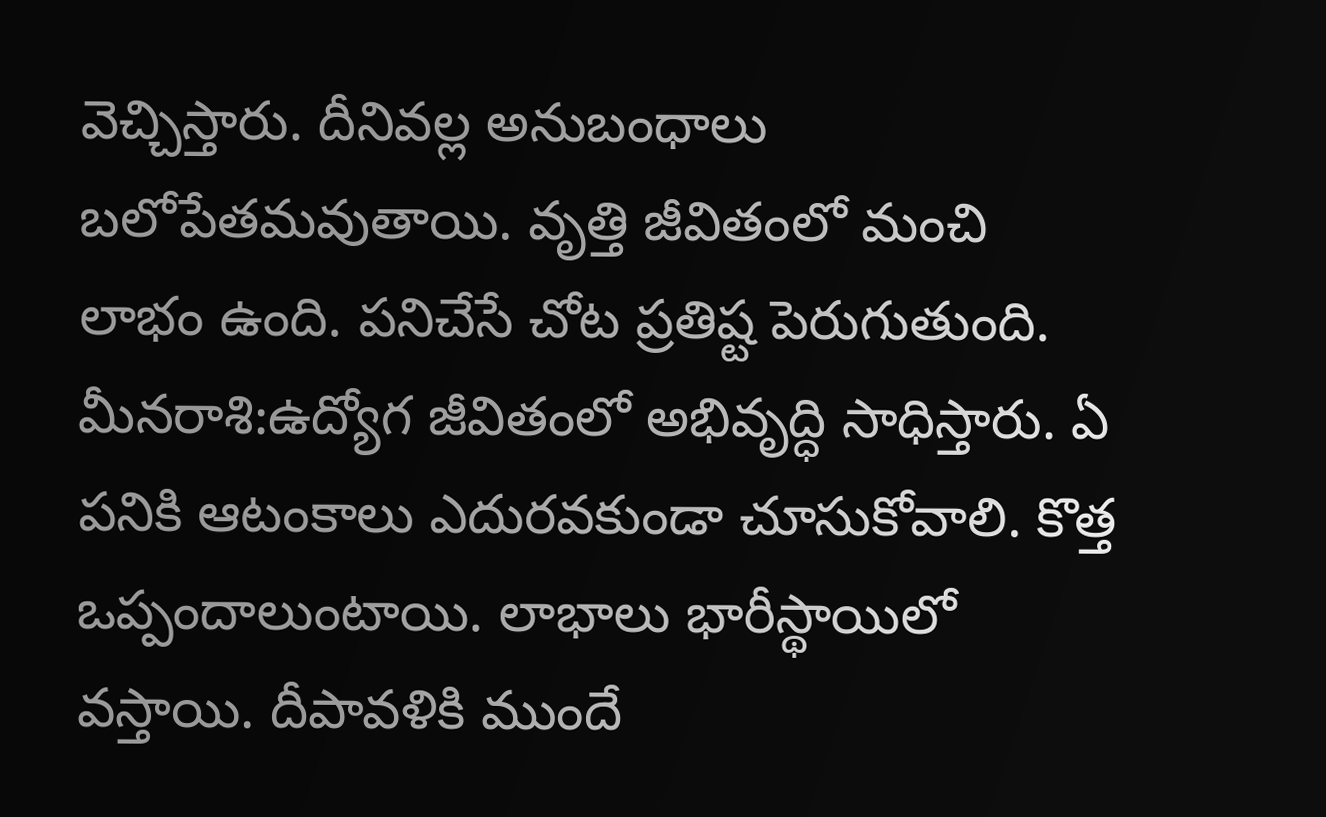వెచ్చిస్తారు. దీనివల్ల అనుబంధాలు బలోపేతమవుతాయి. వృత్తి జీవితంలో మంచి లాభం ఉంది. పనిచేసే చోట ప్రతిష్ట పెరుగుతుంది.
మీనరాశి:ఉద్యోగ జీవితంలో అభివృద్ధి సాధిస్తారు. ఏ పనికి ఆటంకాలు ఎదురవకుండా చూసుకోవాలి. కొత్త ఒప్పందాలుంటాయి. లాభాలు భారీస్థాయిలో వస్తాయి. దీపావళికి ముందే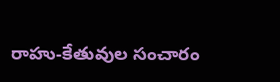రాహు-కేతువుల సంచారం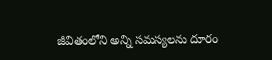జీవితంలోని అన్ని సమస్యలను దూరం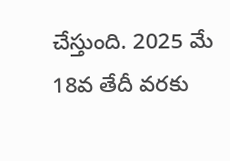చేస్తుంది. 2025 మే 18వ తేదీ వరకు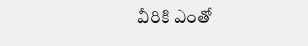వీరికి ఎంతో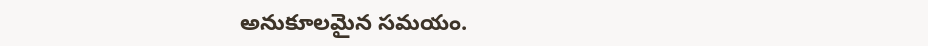అనుకూలమైన సమయం.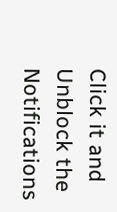Click it and Unblock the Notifications